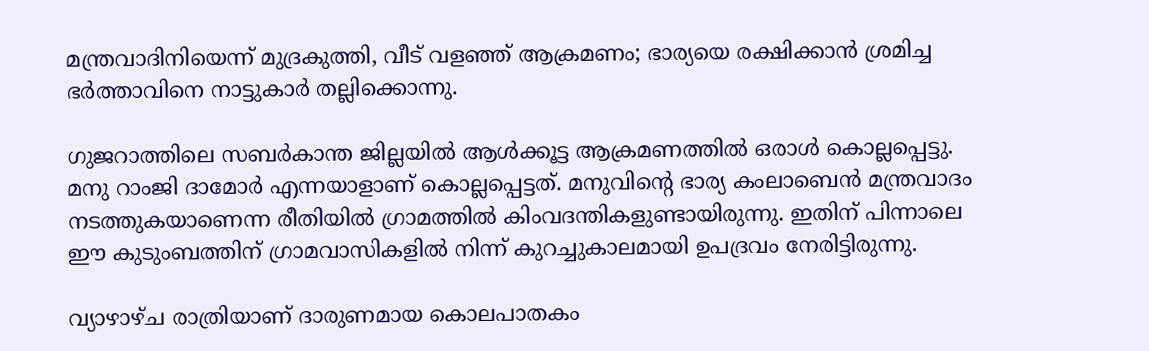മന്ത്രവാദിനിയെന്ന് മുദ്രകുത്തി, വീട് വളഞ്ഞ് ആക്രമണം; ഭാര്യയെ രക്ഷിക്കാന്‍ ശ്രമിച്ച ഭര്‍ത്താവിനെ നാട്ടുകാര്‍ തല്ലിക്കൊന്നു.

ഗുജറാത്തിലെ സബർകാന്ത ജില്ലയിൽ ആൾക്കൂട്ട ആക്രമണത്തിൽ ഒരാൾ കൊല്ലപ്പെട്ടു. മനു റാംജി ദാമോര്‍ എന്നയാളാണ് കൊല്ലപ്പെട്ടത്. മനുവിന്‍റെ ഭാര്യ കംലാബെന്‍ മന്ത്രവാദം നടത്തുകയാണെന്ന രീതിയില്‍ ഗ്രാമത്തിൽ കിംവദന്തികളുണ്ടായിരുന്നു. ഇതിന് പിന്നാലെ ഈ കുടുംബത്തിന് ഗ്രാമവാസികളിൽ നിന്ന് കുറച്ചുകാലമായി ഉപദ്രവം നേരിട്ടിരുന്നു.

വ്യാഴാഴ്ച രാത്രിയാണ് ദാരുണമായ കൊലപാതകം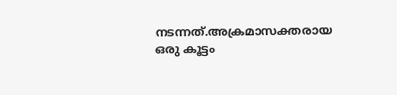നടന്നത്.അക്രമാസക്തരായ ഒരു കൂട്ടം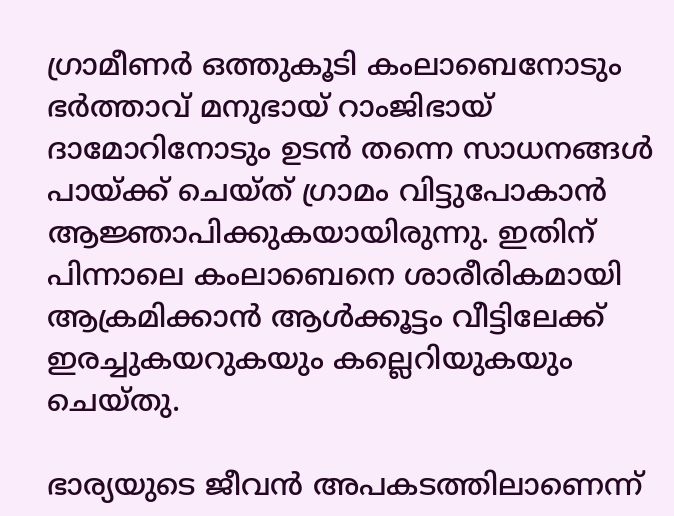ഗ്രാമീണർ ഒത്തുകൂടി കംലാബെനോടും ഭർത്താവ് മനുഭായ് റാംജിഭായ് ദാമോറിനോടും ഉടൻ തന്നെ സാധനങ്ങൾ പായ്ക്ക് ചെയ്ത് ഗ്രാമം വിട്ടുപോകാൻ ആജ്ഞാപിക്കുകയായിരുന്നു. ഇതിന് പിന്നാലെ കംലാബെനെ ശാരീരികമായി ആക്രമിക്കാൻ ആൾക്കൂട്ടം വീട്ടിലേക്ക് ഇരച്ചുകയറുകയും കല്ലെറിയുകയും ചെയ്തു.

ഭാര്യയുടെ ജീവൻ അപകടത്തിലാണെന്ന്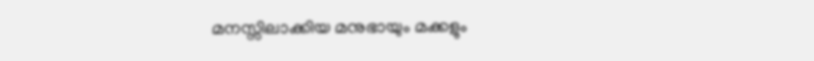മനസ്സിലാക്കിയ മനുഭായും മക്കളും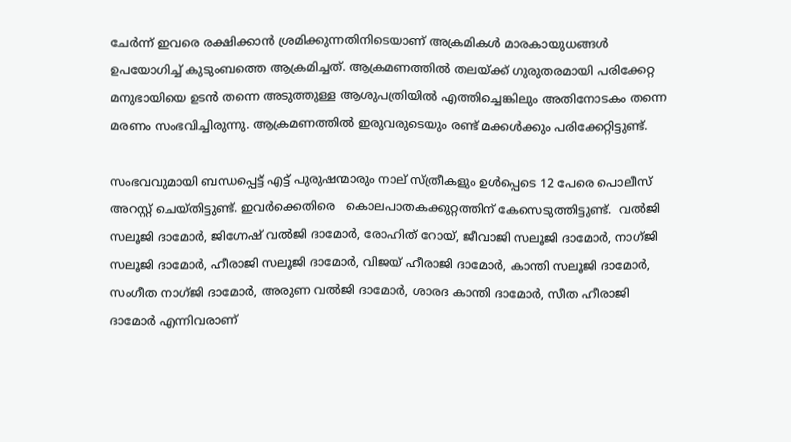ചേർന്ന് ഇവരെ രക്ഷിക്കാൻ ശ്രമിക്കുന്നതിനിടെയാണ് അക്രമികൾ മാരകായുധങ്ങൾ ഉപയോഗിച്ച് കുടുംബത്തെ ആക്രമിച്ചത്. ആക്രമണത്തിൽ തലയ്ക്ക് ഗുരുതരമായി പരിക്കേറ്റ മനുഭായിയെ ഉടൻ തന്നെ അടുത്തുള്ള ആശുപത്രിയിൽ എത്തിച്ചെങ്കിലും അതിനോടകം തന്നെ മരണം സംഭവിച്ചിരുന്നു. ആക്രമണത്തിൽ ഇരുവരുടെയും രണ്ട് മക്കള്‍ക്കും പരിക്കേറ്റിട്ടുണ്ട്.

സംഭവവുമായി ബന്ധപ്പെട്ട് എട്ട് പുരുഷന്മാരും നാല് സ്ത്രീകളും ഉൾപ്പെടെ 12 പേരെ പൊലീസ് അറസ്റ്റ് ചെയ്തിട്ടുണ്ട്. ഇവര്‍ക്കെതിരെ   കൊലപാതകക്കുറ്റത്തിന് കേസെടുത്തിട്ടുണ്ട്.  വൽജി സലൂജി ദാമോർ, ജിഗ്നേഷ് വൽജി ദാമോർ, രോഹിത് റോയ്, ജീവാജി സലൂജി ദാമോർ, നാഗ്ജി സലൂജി ദാമോർ, ഹീരാജി സലൂജി ദാമോർ, വിജയ് ഹീരാജി ദാമോർ, കാന്തി സലൂജി ദാമോർ, സംഗീത നാഗ്ജി ദാമോർ, അരുണ വൽജി ദാമോർ, ശാരദ കാന്തി ദാമോർ, സീത ഹീരാജി ദാമോർ എന്നിവരാണ്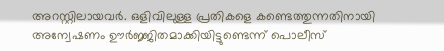അറസ്റ്റിലായവർ. ഒളിവിലുള്ള പ്രതികളെ കണ്ടെത്തുന്നതിനായി അന്വേഷണം ഊർജ്ജിതമാക്കിയിട്ടുണ്ടെന്ന് പൊലീസ്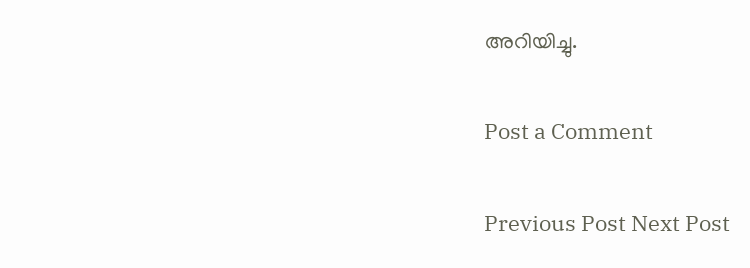അറിയിച്ചു.

Post a Comment

Previous Post Next Post